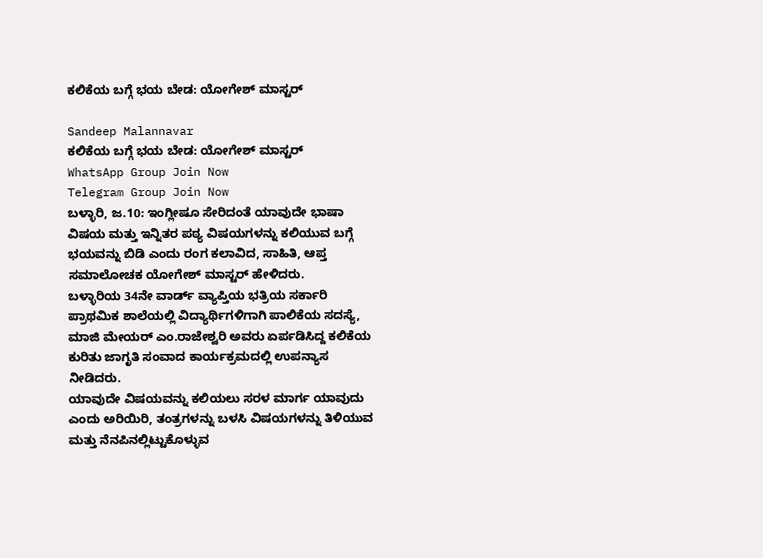ಕಲಿಕೆಯ ಬಗ್ಗೆ ಭಯ ಬೇಡ: ಯೋಗೇಶ್ ಮಾಸ್ಟರ್

Sandeep Malannavar
ಕಲಿಕೆಯ ಬಗ್ಗೆ ಭಯ ಬೇಡ: ಯೋಗೇಶ್ ಮಾಸ್ಟರ್
WhatsApp Group Join Now
Telegram Group Join Now
ಬಳ್ಳಾರಿ, ಜ.10: ಇಂಗ್ಲೀಷೂ ಸೇರಿದಂತೆ ಯಾವುದೇ ಭಾಷಾ ವಿಷಯ ಮತ್ತು ಇನ್ನಿತರ ಪಠ್ಯ ವಿಷಯಗಳನ್ನು ಕಲಿಯುವ ಬಗ್ಗೆ ಭಯವನ್ನು ಬಿಡಿ ಎಂದು ರಂಗ ಕಲಾವಿದ, ಸಾಹಿತಿ, ಆಪ್ತ ಸಮಾಲೋಚಕ ಯೋಗೇಶ್ ಮಾಸ್ಟರ್ ಹೇಳಿದರು.
ಬಳ್ಳಾರಿಯ 34ನೇ ವಾರ್ಡ್ ವ್ಯಾಪ್ತಿಯ ಭತ್ರಿಯ ಸರ್ಕಾರಿ ಪ್ರಾಥಮಿಕ ಶಾಲೆಯಲ್ಲಿ ವಿದ್ಯಾರ್ಥಿಗಳಿಗಾಗಿ ಪಾಲಿಕೆಯ ಸದಸ್ಯೆ, ಮಾಜಿ ಮೇಯರ್ ಎಂ.ರಾಜೇಶ್ವರಿ ಅವರು ಏರ್ಪಡಿಸಿದ್ದ ಕಲಿಕೆಯ ಕುರಿತು ಜಾಗೃತಿ ಸಂವಾದ ಕಾರ್ಯಕ್ರಮದಲ್ಲಿ ಉಪನ್ಯಾಸ ನೀಡಿದರು.
ಯಾವುದೇ ವಿಷಯವನ್ನು ಕಲಿಯಲು ಸರಳ ಮಾರ್ಗ ಯಾವುದು ಎಂದು ಅರಿಯಿರಿ, ತಂತ್ರಗಳನ್ನು ಬಳಸಿ ವಿಷಯಗಳನ್ನು ತಿಳಿಯುವ ಮತ್ತು ನೆನಪಿನಲ್ಲಿಟ್ಟುಕೊಳ್ಳುವ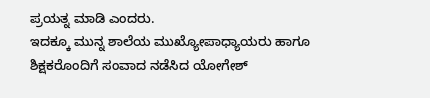ಪ್ರಯತ್ನ ಮಾಡಿ ಎಂದರು.
ಇದಕ್ಕೂ ಮುನ್ನ ಶಾಲೆಯ ಮುಖ್ಯೋಪಾಧ್ಯಾಯರು ಹಾಗೂ ಶಿಕ್ಷಕರೊಂದಿಗೆ ಸಂವಾದ ನಡೆಸಿದ ಯೋಗೇಶ್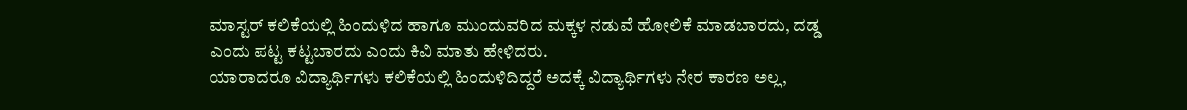ಮಾಸ್ಟರ್ ಕಲಿಕೆಯಲ್ಲಿ ಹಿಂದುಳಿದ ಹಾಗೂ ಮುಂದುವರಿದ ಮಕ್ಕಳ ನಡುವೆ ಹೋಲಿಕೆ ಮಾಡಬಾರದು, ದಡ್ಡ ಎಂದು ಪಟ್ಟ ಕಟ್ಟಬಾರದು ಎಂದು ಕಿವಿ ಮಾತು ಹೇಳಿದರು.
ಯಾರಾದರೂ ವಿದ್ಯಾರ್ಥಿಗಳು ಕಲಿಕೆಯಲ್ಲಿ ಹಿಂದುಳಿದಿದ್ದರೆ ಅದಕ್ಕೆ ವಿದ್ಯಾರ್ಥಿಗಳು ನೇರ ಕಾರಣ ಅಲ್ಲ,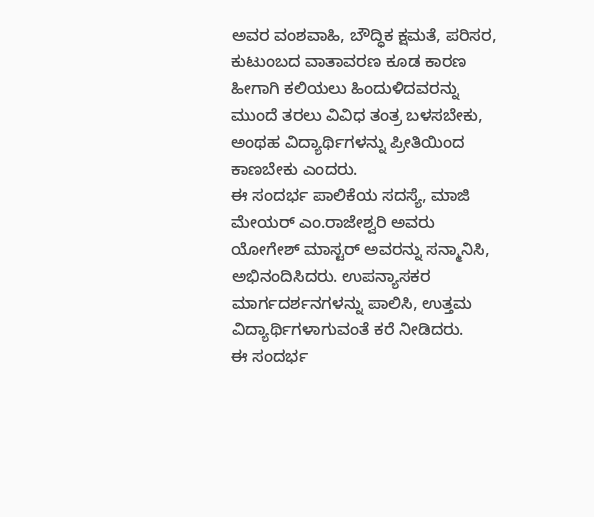ಅವರ ವಂಶವಾಹಿ, ಬೌದ್ಧಿಕ ಕ್ಷಮತೆ, ಪರಿಸರ, ಕುಟುಂಬದ ವಾತಾವರಣ ಕೂಡ ಕಾರಣ ಹೀಗಾಗಿ ಕಲಿಯಲು ಹಿಂದುಳಿದವರನ್ನು ಮುಂದೆ ತರಲು ವಿವಿಧ ತಂತ್ರ ಬಳಸಬೇಕು, ಅಂಥಹ ವಿದ್ಯಾರ್ಥಿಗಳನ್ನು ಪ್ರೀತಿಯಿಂದ ಕಾಣಬೇಕು ಎಂದರು.
ಈ ಸಂದರ್ಭ ಪಾಲಿಕೆಯ ಸದಸ್ಯೆ, ಮಾಜಿ ಮೇಯರ್ ಎಂ.ರಾಜೇಶ್ವರಿ ಅವರು ಯೋಗೇಶ್ ಮಾಸ್ಟರ್ ಅವರನ್ನು ಸನ್ಮಾನಿಸಿ, ಅಭಿನಂದಿಸಿದರು. ಉಪನ್ಯಾಸಕರ ಮಾರ್ಗದರ್ಶನಗಳನ್ನು ಪಾಲಿಸಿ, ಉತ್ತಮ ವಿದ್ಯಾರ್ಥಿಗಳಾಗುವಂತೆ ಕರೆ ನೀಡಿದರು.
ಈ ಸಂದರ್ಭ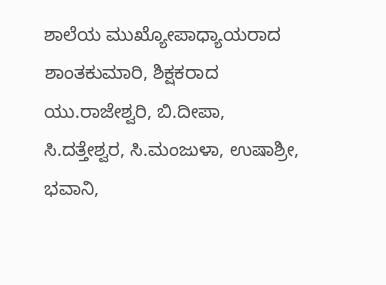ಶಾಲೆಯ ಮುಖ್ಯೋಪಾಧ್ಯಾಯರಾದ ಶಾಂತಕುಮಾರಿ, ಶಿಕ್ಷಕರಾದ ಯು.ರಾಜೇಶ್ವರಿ, ಬಿ.ದೀಪಾ, ಸಿ.ದತ್ತೇಶ್ವರ, ಸಿ.ಮಂಜುಳಾ, ಉಷಾಶ್ರೀ, ಭವಾನಿ,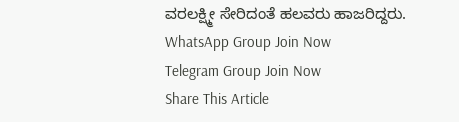ವರಲಕ್ಷ್ಮೀ ಸೇರಿದಂತೆ ಹಲವರು ಹಾಜರಿದ್ದರು.
WhatsApp Group Join Now
Telegram Group Join Now
Share This Article